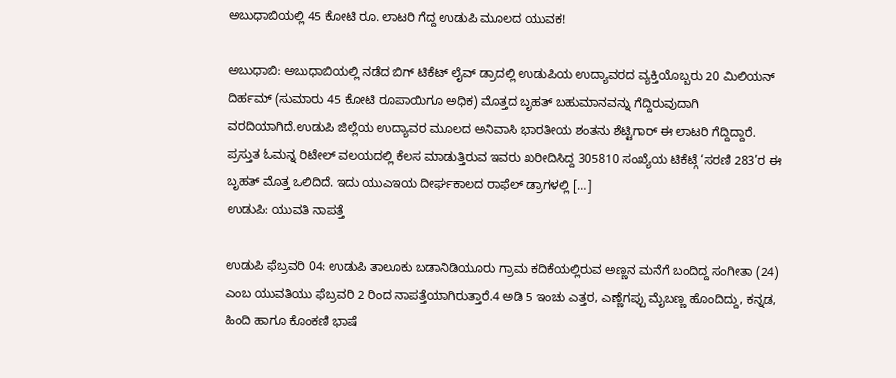ಅಬುಧಾಬಿಯಲ್ಲಿ 45 ಕೋಟಿ ರೂ. ಲಾಟರಿ ಗೆದ್ದ ಉಡುಪಿ ಮೂಲದ ಯುವಕ!

ಅಬುಧಾಬಿ: ಅಬುಧಾಬಿಯಲ್ಲಿ ನಡೆದ ಬಿಗ್ ಟಿಕೆಟ್ ಲೈವ್ ಡ್ರಾದಲ್ಲಿ ಉಡುಪಿಯ ಉದ್ಯಾವರದ ವ್ಯಕ್ತಿಯೊಬ್ಬರು 20 ಮಿಲಿಯನ್ ದಿರ್ಹಮ್ (ಸುಮಾರು 45 ಕೋಟಿ ರೂಪಾಯಿಗೂ ಅಧಿಕ) ಮೊತ್ತದ ಬೃಹತ್ ಬಹುಮಾನವನ್ನು ಗೆದ್ದಿರುವುದಾಗಿ ವರದಿಯಾಗಿದೆ.ಉಡುಪಿ ಜಿಲ್ಲೆಯ ಉದ್ಯಾವರ ಮೂಲದ ಅನಿವಾಸಿ ಭಾರತೀಯ ಶಂತನು ಶೆಟ್ಟಿಗಾರ್ ಈ ಲಾಟರಿ ಗೆದ್ದಿದ್ದಾರೆ. ಪ್ರಸ್ತುತ ಓಮನ್ನ ರಿಟೇಲ್ ವಲಯದಲ್ಲಿ ಕೆಲಸ ಮಾಡುತ್ತಿರುವ ಇವರು ಖರೀದಿಸಿದ್ದ 305810 ಸಂಖ್ಯೆಯ ಟಿಕೆಟ್ಗೆ ‘ಸರಣಿ 283’ರ ಈ ಬೃಹತ್ ಮೊತ್ತ ಒಲಿದಿದೆ. ಇದು ಯುಎಇಯ ದೀರ್ಘಕಾಲದ ರಾಫೆಲ್ ಡ್ರಾಗಳಲ್ಲಿ […]
ಉಡುಪಿ: ಯುವತಿ ನಾಪತ್ತೆ

ಉಡುಪಿ ಫೆಬ್ರವರಿ 04: ಉಡುಪಿ ತಾಲೂಕು ಬಡಾನಿಡಿಯೂರು ಗ್ರಾಮ ಕದಿಕೆಯಲ್ಲಿರುವ ಅಣ್ಣನ ಮನೆಗೆ ಬಂದಿದ್ದ ಸಂಗೀತಾ (24) ಎಂಬ ಯುವತಿಯು ಫೆಬ್ರವರಿ 2 ರಿಂದ ನಾಪತ್ತೆಯಾಗಿರುತ್ತಾರೆ.4 ಅಡಿ 5 ಇಂಚು ಎತ್ತರ, ಎಣ್ಣೆಗಪ್ಪು ಮೈಬಣ್ಣ ಹೊಂದಿದ್ದು, ಕನ್ನಡ, ಹಿಂದಿ ಹಾಗೂ ಕೊಂಕಣಿ ಭಾಷೆ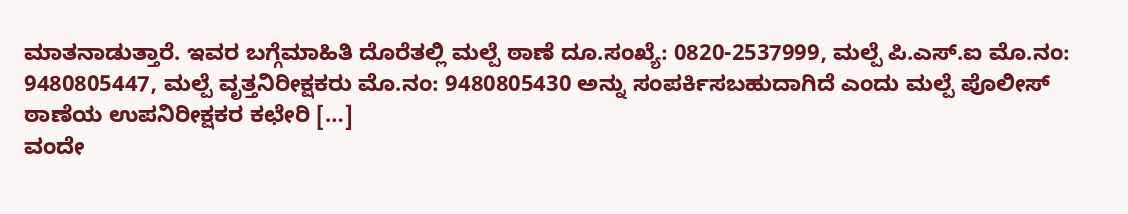ಮಾತನಾಡುತ್ತಾರೆ. ಇವರ ಬಗ್ಗೆಮಾಹಿತಿ ದೊರೆತಲ್ಲಿ ಮಲ್ಪೆ ಠಾಣೆ ದೂ.ಸಂಖ್ಯೆ: 0820-2537999, ಮಲ್ಪೆ ಪಿ.ಎಸ್.ಐ ಮೊ.ನಂ: 9480805447, ಮಲ್ಪೆ ವೃತ್ತನಿರೀಕ್ಷಕರು ಮೊ.ನಂ: 9480805430 ಅನ್ನು ಸಂಪರ್ಕಿಸಬಹುದಾಗಿದೆ ಎಂದು ಮಲ್ಪೆ ಪೊಲೀಸ್ ಠಾಣೆಯ ಉಪನಿರೀಕ್ಷಕರ ಕಛೇರಿ […]
ವಂದೇ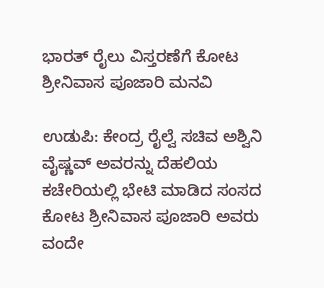ಭಾರತ್ ರೈಲು ವಿಸ್ತರಣೆಗೆ ಕೋಟ ಶ್ರೀನಿವಾಸ ಪೂಜಾರಿ ಮನವಿ

ಉಡುಪಿ: ಕೇಂದ್ರ ರೈಲ್ವೆ ಸಚಿವ ಅಶ್ವಿನಿ ವೈಷ್ಣವ್ ಅವರನ್ನು ದೆಹಲಿಯ ಕಚೇರಿಯಲ್ಲಿ ಭೇಟಿ ಮಾಡಿದ ಸಂಸದ ಕೋಟ ಶ್ರೀನಿವಾಸ ಪೂಜಾರಿ ಅವರು ವಂದೇ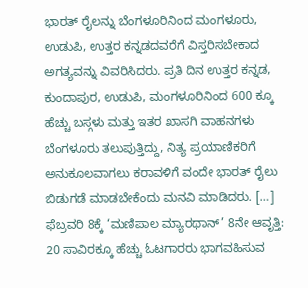ಭಾರತ್ ರೈಲನ್ನು ಬೆಂಗಳೂರಿನಿಂದ ಮಂಗಳೂರು, ಉಡುಪಿ, ಉತ್ತರ ಕನ್ನಡದವರೆಗೆ ವಿಸ್ತರಿಸಬೇಕಾದ ಅಗತ್ಯವನ್ನು ವಿವರಿಸಿದರು. ಪ್ರತಿ ದಿನ ಉತ್ತರ ಕನ್ನಡ, ಕುಂದಾಪುರ, ಉಡುಪಿ, ಮಂಗಳೂರಿನಿಂದ 600 ಕ್ಕೂ ಹೆಚ್ಚು ಬಸ್ಗಳು ಮತ್ತು ಇತರ ಖಾಸಗಿ ವಾಹನಗಳು ಬೆಂಗಳೂರು ತಲುಪುತ್ತಿದ್ದು, ನಿತ್ಯ ಪ್ರಯಾಣಿಕರಿಗೆ ಅನುಕೂಲವಾಗಲು ಕರಾವಳಿಗೆ ವಂದೇ ಭಾರತ್ ರೈಲು ಬಿಡುಗಡೆ ಮಾಡಬೇಕೆಂದು ಮನವಿ ಮಾಡಿದರು. […]
ಫೆಬ್ರವರಿ 8ಕ್ಕೆ ‘ಮಣಿಪಾಲ ಮ್ಯಾರಥಾನ್’ 8ನೇ ಆವೃತ್ತಿ: 20 ಸಾವಿರಕ್ಕೂ ಹೆಚ್ಚು ಓಟಗಾರರು ಭಾಗವಹಿಸುವ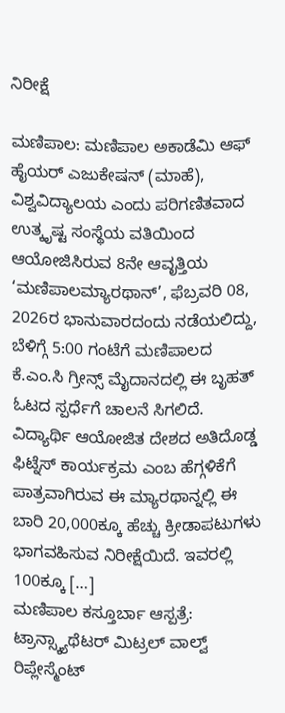ನಿರೀಕ್ಷೆ

ಮಣಿಪಾಲ: ಮಣಿಪಾಲ ಅಕಾಡೆಮಿ ಆಫ್ ಹೈಯರ್ ಎಜುಕೇಷನ್ (ಮಾಹೆ), ವಿಶ್ವವಿದ್ಯಾಲಯ ಎಂದು ಪರಿಗಣಿತವಾದ ಉತ್ಕೃಷ್ಟ ಸಂಸ್ಥೆಯ ವತಿಯಿಂದ ಆಯೋಜಿಸಿರುವ 8ನೇ ಆವೃತ್ತಿಯ ‘ಮಣಿಪಾಲಮ್ಯಾರಥಾನ್’, ಫೆಬ್ರವರಿ 08, 2026ರ ಭಾನುವಾರದಂದು ನಡೆಯಲಿದ್ದು, ಬೆಳಿಗ್ಗೆ 5:00 ಗಂಟೆಗೆ ಮಣಿಪಾಲದ ಕೆ.ಎಂ.ಸಿ ಗ್ರೀನ್ಸ್ ಮೈದಾನದಲ್ಲಿ ಈ ಬೃಹತ್ ಓಟದ ಸ್ಪರ್ಧೆಗೆ ಚಾಲನೆ ಸಿಗಲಿದೆ. ವಿದ್ಯಾರ್ಥಿ ಆಯೋಜಿತ ದೇಶದ ಅತಿದೊಡ್ಡ ಫಿಟ್ನೆಸ್ ಕಾರ್ಯಕ್ರಮ ಎಂಬ ಹೆಗ್ಗಳಿಕೆಗೆ ಪಾತ್ರವಾಗಿರುವ ಈ ಮ್ಯಾರಥಾನ್ನಲ್ಲಿ ಈ ಬಾರಿ 20,000ಕ್ಕೂ ಹೆಚ್ಚು ಕ್ರೀಡಾಪಟುಗಳು ಭಾಗವಹಿಸುವ ನಿರೀಕ್ಷೆಯಿದೆ. ಇವರಲ್ಲಿ 100ಕ್ಕೂ […]
ಮಣಿಪಾಲ ಕಸ್ತೂರ್ಬಾ ಆಸ್ಪತ್ರೆ: ಟ್ರಾನ್ಸ್ಕ್ಯಾಥೆಟರ್ ಮಿಟ್ರಲ್ ವಾಲ್ವ್ ರಿಪ್ಲೇಸ್ಮೆಂಟ್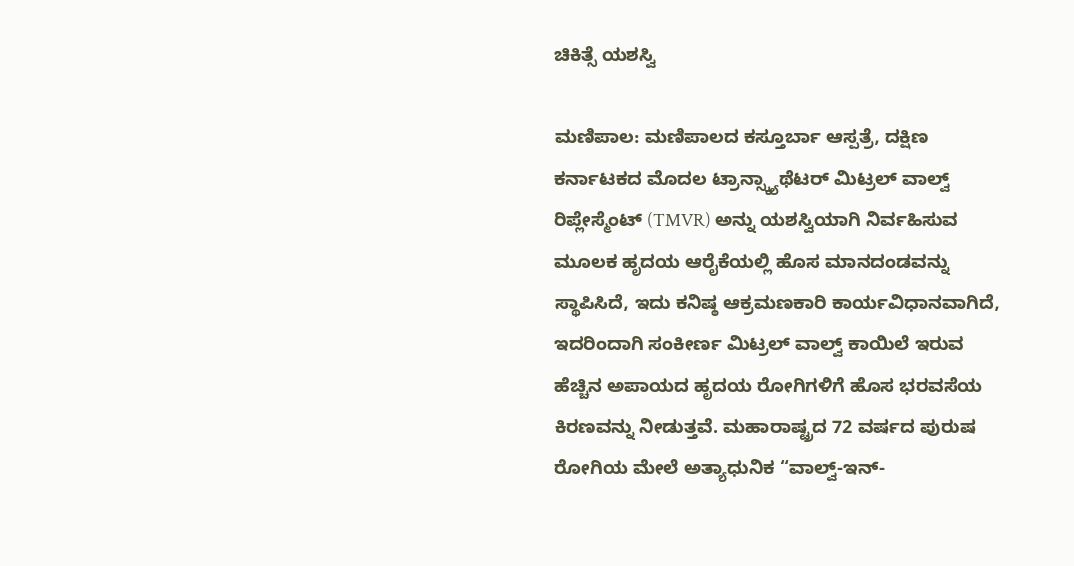ಚಿಕಿತ್ಸೆ ಯಶಸ್ವಿ

ಮಣಿಪಾಲ: ಮಣಿಪಾಲದ ಕಸ್ತೂರ್ಬಾ ಆಸ್ಪತ್ರೆ, ದಕ್ಷಿಣ ಕರ್ನಾಟಕದ ಮೊದಲ ಟ್ರಾನ್ಸ್ಕ್ಯಾಥೆಟರ್ ಮಿಟ್ರಲ್ ವಾಲ್ವ್ ರಿಪ್ಲೇಸ್ಮೆಂಟ್ (TMVR) ಅನ್ನು ಯಶಸ್ವಿಯಾಗಿ ನಿರ್ವಹಿಸುವ ಮೂಲಕ ಹೃದಯ ಆರೈಕೆಯಲ್ಲಿ ಹೊಸ ಮಾನದಂಡವನ್ನು ಸ್ಥಾಪಿಸಿದೆ, ಇದು ಕನಿಷ್ಠ ಆಕ್ರಮಣಕಾರಿ ಕಾರ್ಯವಿಧಾನವಾಗಿದೆ, ಇದರಿಂದಾಗಿ ಸಂಕೀರ್ಣ ಮಿಟ್ರಲ್ ವಾಲ್ವ್ ಕಾಯಿಲೆ ಇರುವ ಹೆಚ್ಚಿನ ಅಪಾಯದ ಹೃದಯ ರೋಗಿಗಳಿಗೆ ಹೊಸ ಭರವಸೆಯ ಕಿರಣವನ್ನು ನೀಡುತ್ತವೆ. ಮಹಾರಾಷ್ಟ್ರದ 72 ವರ್ಷದ ಪುರುಷ ರೋಗಿಯ ಮೇಲೆ ಅತ್ಯಾಧುನಿಕ “ವಾಲ್ವ್-ಇನ್-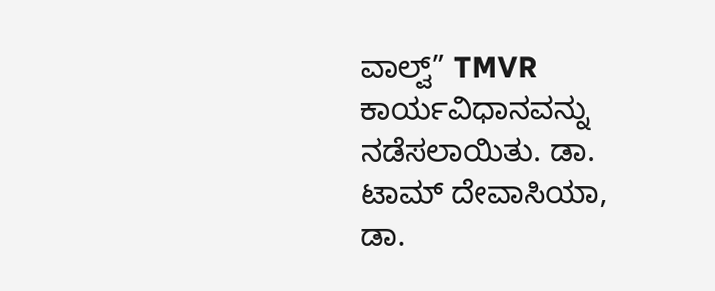ವಾಲ್ವ್” TMVR ಕಾರ್ಯವಿಧಾನವನ್ನು ನಡೆಸಲಾಯಿತು. ಡಾ. ಟಾಮ್ ದೇವಾಸಿಯಾ, ಡಾ.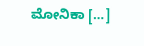ಮೋನಿಕಾ […]